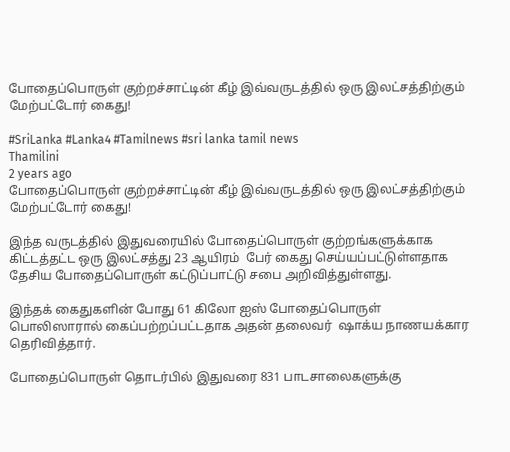போதைப்பொருள் குற்றச்சாட்டின் கீழ் இவ்வருடத்தில் ஒரு இலட்சத்திற்கும் மேற்பட்டோர் கைது!

#SriLanka #Lanka4 #Tamilnews #sri lanka tamil news
Thamilini
2 years ago
போதைப்பொருள் குற்றச்சாட்டின் கீழ் இவ்வருடத்தில் ஒரு இலட்சத்திற்கும் மேற்பட்டோர் கைது!

இந்த வருடத்தில் இதுவரையில் போதைப்பொருள் குற்றங்களுக்காக கிட்டத்தட்ட ஒரு இலட்சத்து 23 ஆயிரம்  பேர் கைது செய்யப்பட்டுள்ளதாக தேசிய போதைப்பொருள் கட்டுப்பாட்டு சபை அறிவித்துள்ளது.

இந்தக் கைதுகளின் போது 61 கிலோ ஐஸ் போதைப்பொருள் பொலிஸாரால் கைப்பற்றப்பட்டதாக அதன் தலைவர்  ஷாக்ய நாணயக்கார தெரிவித்தார்.

போதைப்பொருள் தொடர்பில் இதுவரை 831 பாடசாலைகளுக்கு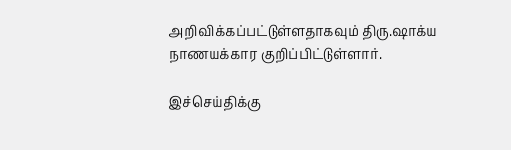அறிவிக்கப்பட்டுள்ளதாகவும் திரு.ஷாக்ய நாணயக்கார குறிப்பிட்டுள்ளார்.

இச்செய்திக்கு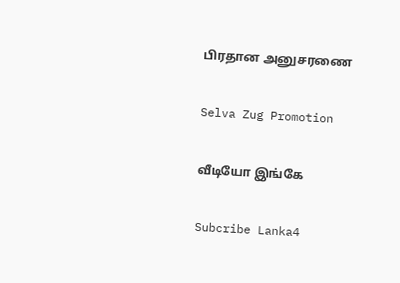பிரதான அனுசரணை

Selva Zug Promotion

வீடியோ இங்கே

Subcribe Lanka4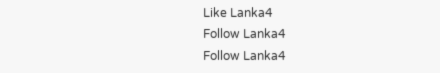Like Lanka4
Follow Lanka4
Follow Lanka4